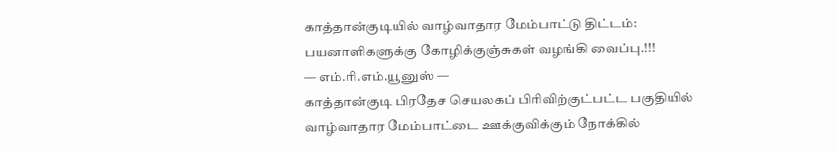காத்தான்குடியில் வாழ்வாதார மேம்பாட்டு திட்டம்: பயனாளிகளுக்கு கோழிக்குஞ்சுகள் வழங்கி வைப்பு.!!!
— எம்.ரி.எம்.யூனுஸ் —
காத்தான்குடி பிரதேச செயலகப் பிரிவிற்குட்பட்ட பகுதியில் வாழ்வாதார மேம்பாட்டை ஊக்குவிக்கும் நோக்கில்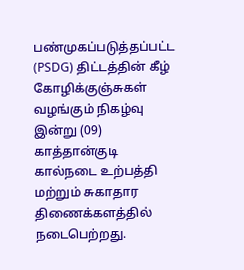பண்முகப்படுத்தப்பட்ட (PSDG) திட்டத்தின் கீழ் கோழிக்குஞ்சுகள் வழங்கும் நிகழ்வு இன்று (09) காத்தான்குடி கால்நடை உற்பத்தி மற்றும் சுகாதார திணைக்களத்தில் நடைபெற்றது.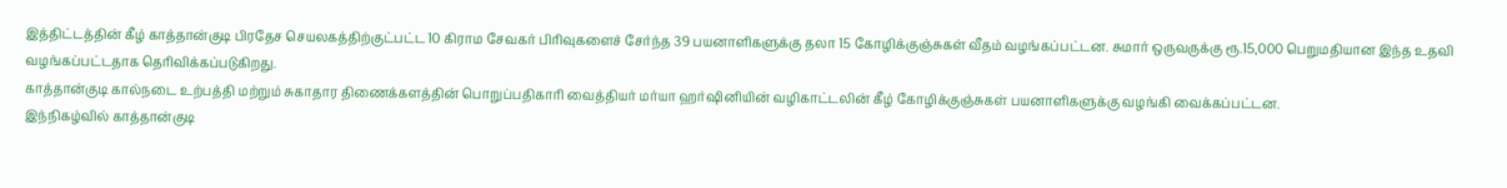இத்திட்டத்தின் கீழ் காத்தான்குடி பிரதேச செயலகத்திற்குட்பட்ட 10 கிராம சேவகர் பிரிவுகளைச் சேர்ந்த 39 பயனாளிகளுக்கு தலா 15 கோழிக்குஞ்சுகள் வீதம் வழங்கப்பட்டன. சுமார் ஒருவருக்கு ரூ.15,000 பெறுமதியான இந்த உதவி வழங்கப்பட்டதாக தெரிவிக்கப்படுகிறது.
காத்தான்குடி கால்நடை உற்பத்தி மற்றும் சுகாதார திணைக்களத்தின் பொறுப்பதிகாரி வைத்தியர் மர்யா ஹர்ஷினியின் வழிகாட்டலின் கீழ் கோழிக்குஞ்சுகள் பயனாளிகளுக்கு வழங்கி வைக்கப்பட்டன.
இந்நிகழ்வில் காத்தான்குடி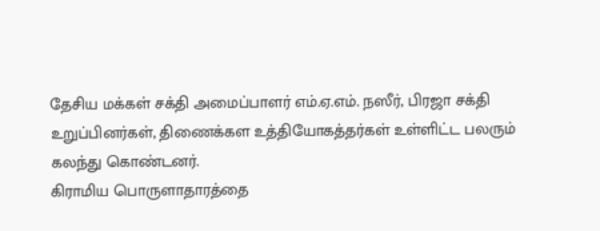தேசிய மக்கள் சக்தி அமைப்பாளர் எம்.ஏ.எம். நஸீர், பிரஜா சக்தி உறுப்பினர்கள், திணைக்கள உத்தியோகத்தர்கள் உள்ளிட்ட பலரும் கலந்து கொண்டனர்.
கிராமிய பொருளாதாரத்தை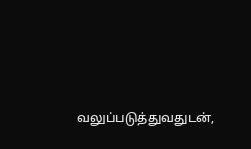வலுப்படுத்துவதுடன்,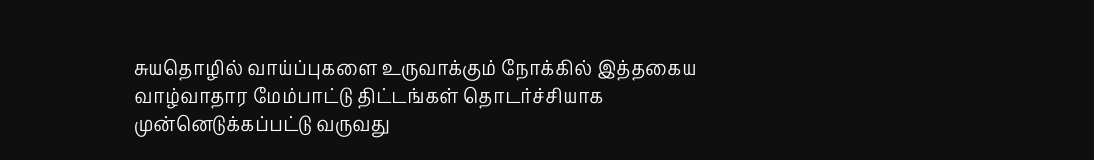சுயதொழில் வாய்ப்புகளை உருவாக்கும் நோக்கில் இத்தகைய வாழ்வாதார மேம்பாட்டு திட்டங்கள் தொடர்ச்சியாக முன்னெடுக்கப்பட்டு வருவது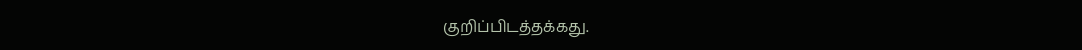குறிப்பிடத்தக்கது.